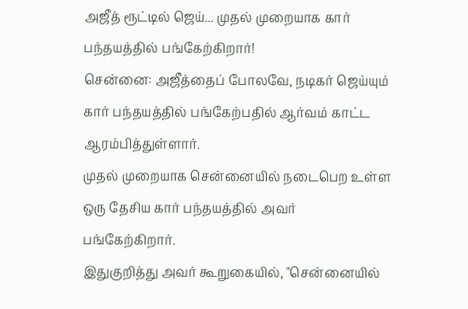அஜீத் ரூட்டில் ஜெய்... முதல் முறையாக கார் பந்தயத்தில் பங்கேற்கிறார்!
சென்னை: அஜீத்தைப் போலவே, நடிகர் ஜெய்யும் கார் பந்தயத்தில் பங்கேற்பதில் ஆர்வம் காட்ட ஆரம்பித்துள்ளார்.
முதல் முறையாக சென்னையில் நடைபெற உள்ள ஒரு தேசிய கார் பந்தயத்தில் அவர் பங்கேற்கிறார்.
இதுகுறித்து அவர் கூறுகையில், "சென்னையில்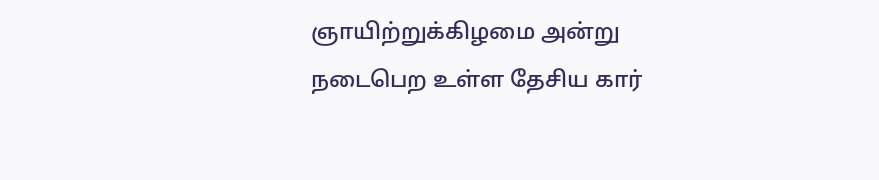ஞாயிற்றுக்கிழமை அன்று நடைபெற உள்ள தேசிய கார்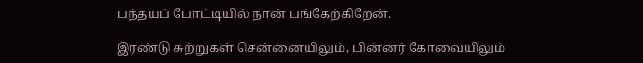பந்தயப் போட்டியில் நான் பங்கேற்கிறேன்.

இரண்டு சுற்றுகள் சென்னையிலும், பின்னர் கோவையிலும்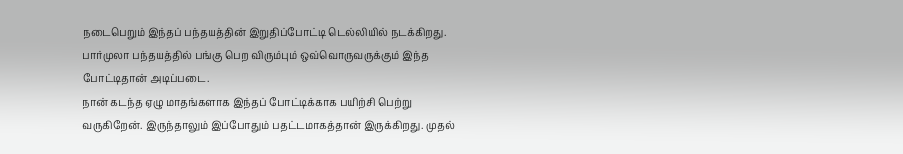நடைபெறும் இந்தப் பந்தயத்தின் இறுதிப்போட்டி டெல்லியில் நடக்கிறது. பார்முலா பந்தயத்தில் பங்கு பெற விரும்பும் ஒவ்வொருவருக்கும் இந்த போட்டிதான் அடிப்படை.
நான் கடந்த ஏழு மாதங்களாக இந்தப் போட்டிக்காக பயிற்சி பெற்று வருகிறேன். இருந்தாலும் இப்போதும் பதட்டமாகத்தான் இருக்கிறது. முதல்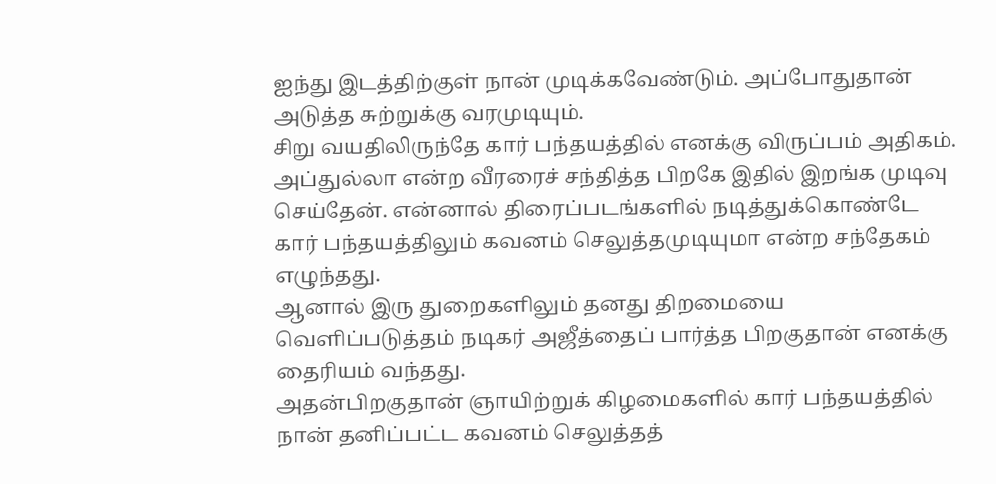ஐந்து இடத்திற்குள் நான் முடிக்கவேண்டும். அப்போதுதான் அடுத்த சுற்றுக்கு வரமுடியும்.
சிறு வயதிலிருந்தே கார் பந்தயத்தில் எனக்கு விருப்பம் அதிகம். அப்துல்லா என்ற வீரரைச் சந்தித்த பிறகே இதில் இறங்க முடிவு செய்தேன். என்னால் திரைப்படங்களில் நடித்துக்கொண்டே கார் பந்தயத்திலும் கவனம் செலுத்தமுடியுமா என்ற சந்தேகம் எழுந்தது.
ஆனால் இரு துறைகளிலும் தனது திறமையை வெளிப்படுத்தம் நடிகர் அஜீத்தைப் பார்த்த பிறகுதான் எனக்கு தைரியம் வந்தது.
அதன்பிறகுதான் ஞாயிற்றுக் கிழமைகளில் கார் பந்தயத்தில் நான் தனிப்பட்ட கவனம் செலுத்தத்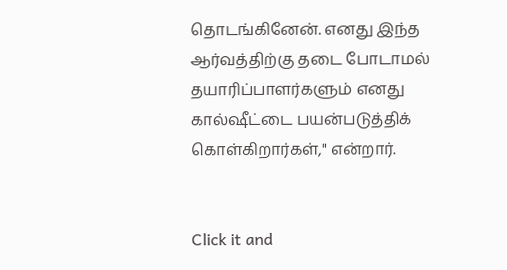தொடங்கினேன். எனது இந்த ஆர்வத்திற்கு தடை போடாமல் தயாரிப்பாளர்களும் எனது கால்ஷீட்டை பயன்படுத்திக் கொள்கிறார்கள்," என்றார்.


Click it and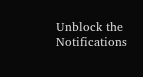Unblock the Notifications